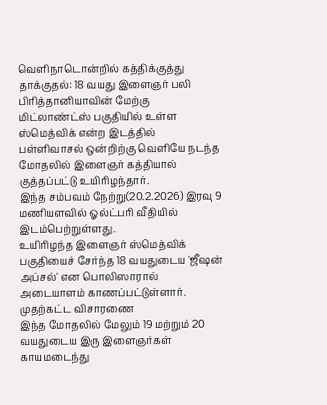வெளிநாடொன்றில் கத்திக்குத்து தாக்குதல்: 18 வயது இளைஞர் பலி
பிரித்தானியாவின் மேற்கு மிட்லாண்ட்ஸ் பகுதியில் உள்ள ஸ்மெத்விக் என்ற இடத்தில் பள்ளிவாசல் ஒன்றிற்கு வெளியே நடந்த மோதலில் இளைஞர் கத்தியால் குத்தப்பட்டு உயிரிழந்தார்.
இந்த சம்பவம் நேற்று(20.2.2026) இரவு 9 மணியளவில் ஓல்ட்பரி வீதியில் இடம்பெற்றுள்ளது.
உயிரிழந்த இளைஞர் ஸ்மெத்விக் பகுதியைச் சேர்ந்த 18 வயதுடைய 'ஜீஷன் அப்சல்' என பொலிஸாரால் அடையாளம் காணப்பட்டுள்ளார்.
முதற்கட்ட விசாரணை
இந்த மோதலில் மேலும் 19 மற்றும் 20 வயதுடைய இரு இளைஞர்கள் காயமடைந்து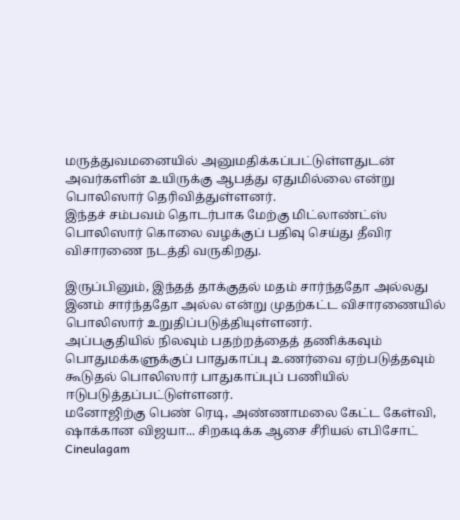மருத்துவமனையில் அனுமதிக்கப்பட்டுள்ளதுடன் அவர்களின் உயிருக்கு ஆபத்து ஏதுமில்லை என்று பொலிஸார் தெரிவித்துள்ளனர்.
இந்தச் சம்பவம் தொடர்பாக மேற்கு மிட்லாண்ட்ஸ் பொலிஸார் கொலை வழக்குப் பதிவு செய்து தீவிர விசாரணை நடத்தி வருகிறது.

இருப்பினும், இந்தத் தாக்குதல் மதம் சார்ந்ததோ அல்லது இனம் சார்ந்ததோ அல்ல என்று முதற்கட்ட விசாரணையில் பொலிஸார் உறுதிப்படுத்தியுள்ளனர்.
அப்பகுதியில் நிலவும் பதற்றத்தைத் தணிக்கவும் பொதுமக்களுக்குப் பாதுகாப்பு உணர்வை ஏற்படுத்தவும் கூடுதல் பொலிஸார் பாதுகாப்புப் பணியில் ஈடுபடுத்தப்பட்டுள்ளனர்.
மனோஜிற்கு பெண் ரெடி, அண்ணாமலை கேட்ட கேள்வி, ஷாக்கான விஜயா... சிறகடிக்க ஆசை சீரியல் எபிசோட் Cineulagam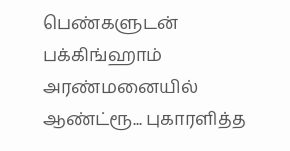பெண்களுடன் பக்கிங்ஹாம் அரண்மனையில் ஆண்ட்ரூ... புகாரளித்த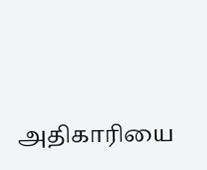அதிகாரியை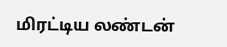மிரட்டிய லண்டன்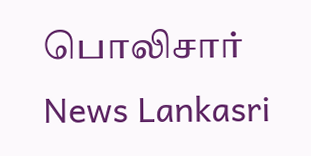பொலிசார் News Lankasri